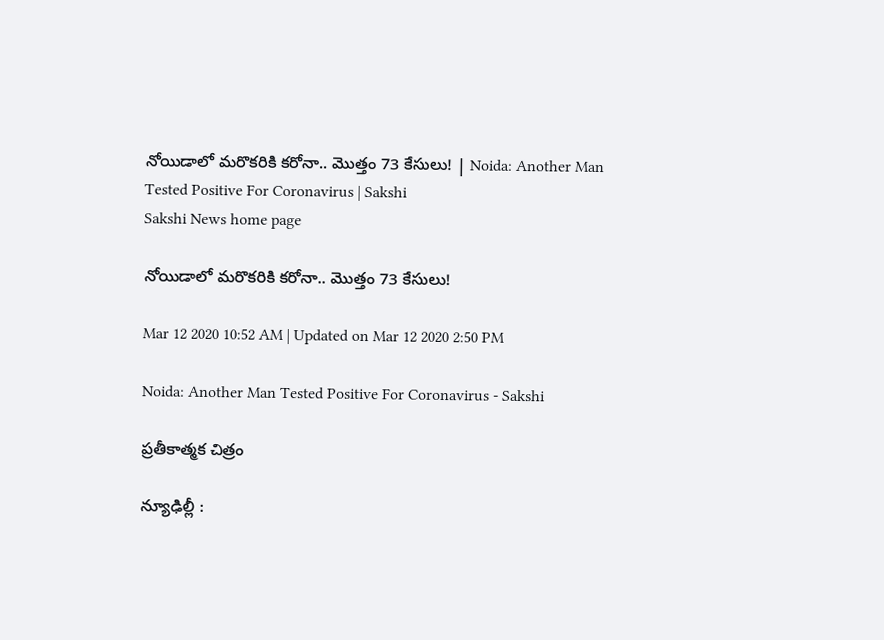నోయిడాలో మరొకరికి కరోనా.. మొత్తం 73 కేసులు! | Noida: Another Man Tested Positive For Coronavirus | Sakshi
Sakshi News home page

నోయిడాలో మరొకరికి కరోనా.. మొత్తం 73 కేసులు!

Mar 12 2020 10:52 AM | Updated on Mar 12 2020 2:50 PM

Noida: Another Man Tested Positive For Coronavirus - Sakshi

ప్రతీకాత్మక చిత్రం

న్యూఢిల్లీ :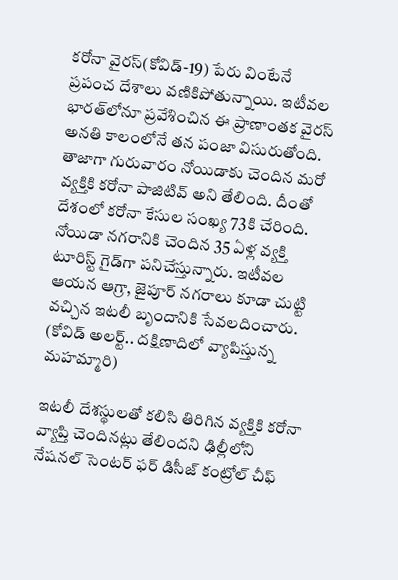కరోనా వైరస్‌(కోవిడ్‌-19) పేరు వింటేనే  ప్రపంచ దేశాలు వణికిపోతున్నాయి. ఇటీవల భారత్‌లోనూ ప్రవేశించిన ఈ ప్రాణాంతక వైరస్‌ అనతి కాలంలోనే తన పంజా విసురుతోంది. తాజాగా గురువారం నోయిడాకు చెందిన మరో వ్యక్తికి కరోనా పాజిటివ్‌ అని తేలింది. దీంతో దేశంలో కరోనా కేసుల సంఖ్య 73కి చేరింది. నోయిడా నగరానికి చెందిన 35 ఏళ్ల వ్యక్తి టూరిస్ట్‌ గైడ్‌గా పనిచేస్తున్నారు. ఇటీవల ఆయన ఆగ్రా, జైపూర్‌ నగరాలు కూడా చుట్టి వచ్చిన ఇటలీ బృందానికి సేవలదించారు. (కోవిడ్‌ అలర్ట్‌.. దక్షిణాదిలో వ్యాపిస్తున్న మహమ్మారి)

ఇటలీ దేశస్థులతో కలిసి తిరిగిన వ్యక్తికి కరోనా వ్యాప్తి చెందినట్లు తేలిందని ఢిల్లీలోని నేషనల్‌ సెంటర్‌ ఫర్‌ డిసీజ్‌ కంట్రోల్‌ చీఫ్‌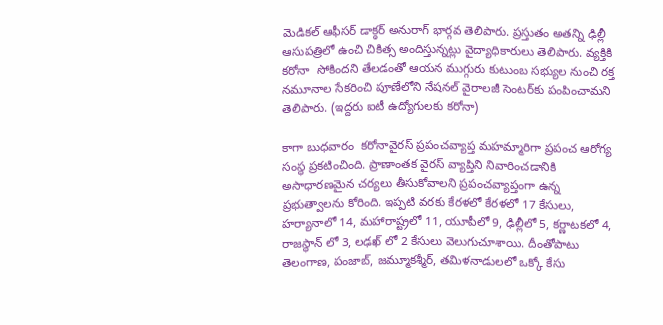మెడికల్‌ ఆఫీసర్‌ డాక్ఠర్‌ అనురాగ్‌ భార్గవ తెలిపారు. ప్రస్తుతం అతన్ని ఢిల్లీ ఆసుపత్రిలో ఉంచి చికిత్స అందిస్తున్నట్లు వైద్యాధికారులు తెలిపారు. వ్యక్తికి కరోనా  సోకిందని తేలడంతో ఆయన ముగ్గురు కుటుంబ సభ్యుల నుంచి రక్త నమూనాల సేకరించి పూణేలోని నేషనల్‌ వైరాలజీ సెంటర్‌కు పంపించామని తెలిపారు. (ఇద్దరు ఐటీ ఉద్యోగులకు కరోనా)

కాగా బుధవారం  కరోనావైరస్‌ ప్రపంచవ్యాప్త మహమ్మారిగా ప్రపంచ ఆరోగ్య సంస్థ ప్రకటించింది. ప్రాణాంతక వైరస్ వ్యాప్తిని నివారించడానికి అసాధారణమైన చర్యలు తీసుకోవాలని ప్రపంచవ్యాప్తంగా ఉన్న ప్రభుత్వాలను కోరింది. ఇప్పటి వరకు కేరళలో కేరళలో 17 కేసులు, హర్యానాలో 14, మహారాష్ట్రలో 11, యూపీలో 9, ఢిల్లీలో 5, కర్ణాటకలో 4, రాజస్థాన్ లో 3, లఢఖ్ లో 2 కేసులు వెలుగుచూశాయి. దీంతోపాటు తెలంగాణ, పంజాబ్, జమ్మూకశ్మీర్, తమిళనాడులలో ఒక్కో కేసు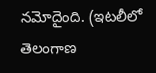నమోదైంది. (ఇటలీలో తెలంగాణ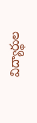విద్యార్థుల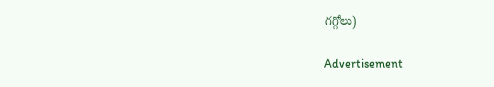గగ్గోలు)

Advertisement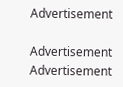Advertisement

Advertisement
Advertisement